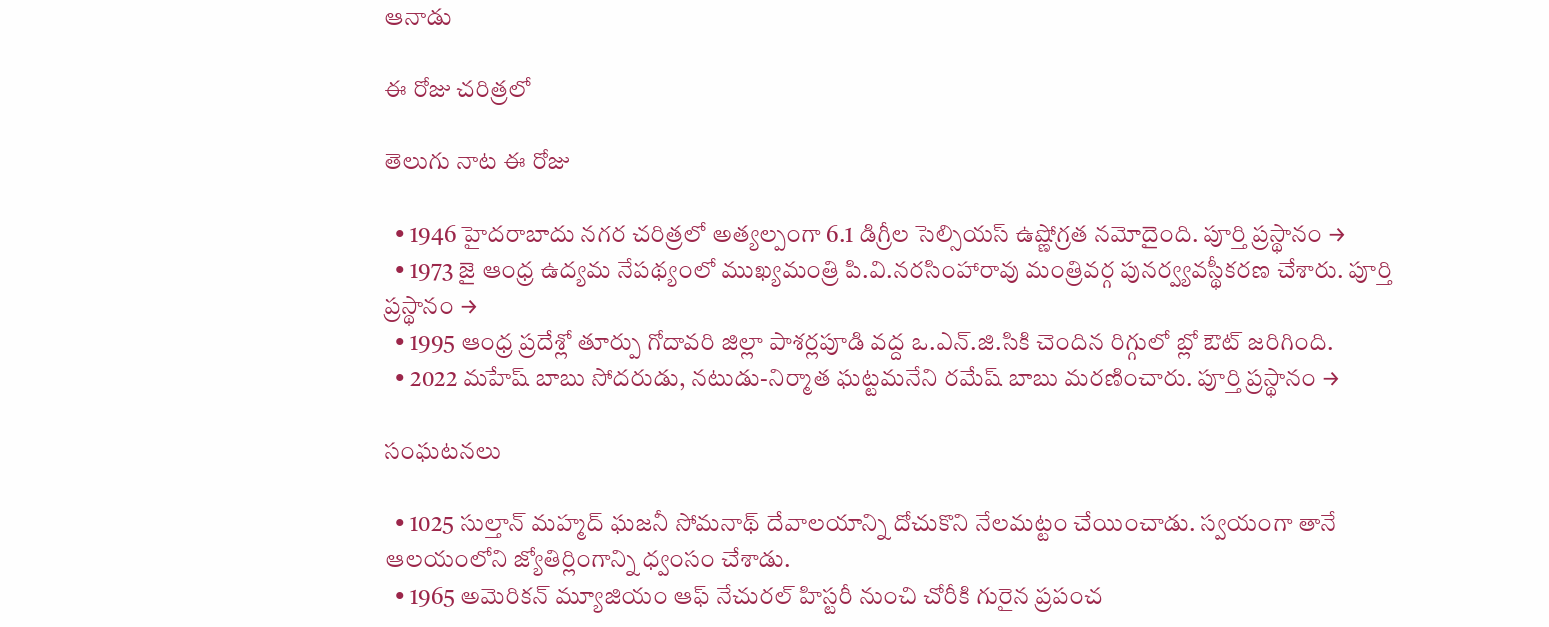ఆనాడు

ఈ రోజు చరిత్రలో

తెలుగు నాట ఈ రోజు

  • 1946 హైదరాబాదు నగర చరిత్రలో అత్యల్పంగా 6.1 డిగ్రీల సెల్సియస్ ఉష్ణోగ్రత నమోదైంది. పూర్తి ప్రస్థానం →
  • 1973 జై ఆంధ్ర ఉద్యమ నేపథ్యంలో ముఖ్యమంత్రి పి.వి.నరసింహారావు మంత్రివర్గ పునర్వ్యవస్థీకరణ చేశారు. పూర్తి ప్రస్థానం →
  • 1995 ఆంధ్ర ప్రదేశ్లో తూర్పు గోదావరి జిల్లా పాశర్లపూడి వద్ద ఒ.ఎన్‌.జి.సికి చెందిన రిగ్గులో బ్లో ఔట్ జరిగింది.
  • 2022 మహేష్ బాబు సోదరుడు, నటుడు-నిర్మాత ఘట్టమనేని రమేష్ బాబు మరణించారు. పూర్తి ప్రస్థానం →

సంఘటనలు

  • 1025 సుల్తాన్‌ మహ్మద్‌ ఘజనీ సోమనాథ్‌ దేవాలయాన్ని దోచుకొని నేలమట్టం చేయించాడు. స్వయంగా తానే ఆలయంలోని జ్యోతిర్లింగాన్ని ధ్వంసం చేశాడు.
  • 1965 అమెరికన్‌ మ్యూజియం ఆఫ్‌ నేచురల్‌ హిస్టరీ నుంచి చోరీకి గురైన ప్రపంచ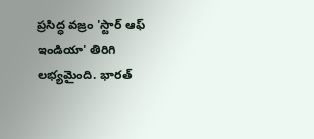ప్రసిద్ధ వజ్రం 'స్టార్‌ ఆఫ్‌ ఇండియా' తిరిగి లభ్యమైంది. భారత్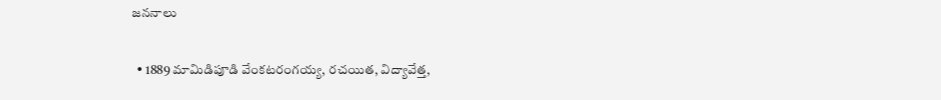జననాలు

  • 1889 మామిడిపూడి వేంకటరంగయ్య, రచయిత, విద్యావేత్త,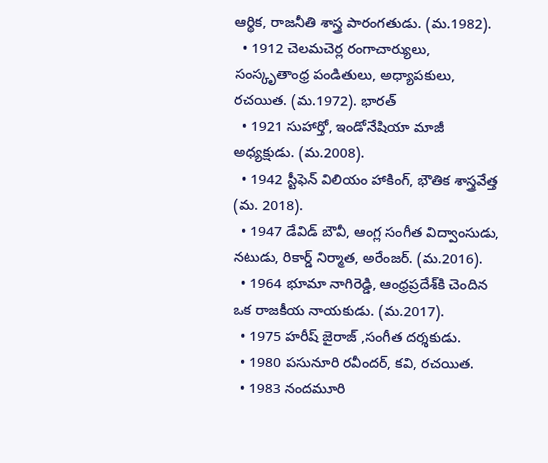ఆర్థిక, రాజనీతి శాస్త్ర పారంగతుడు. (మ.1982).
  • 1912 చెలమచెర్ల రంగాచార్యులు, సంస్కృతాంధ్ర పండితులు, అధ్యాపకులు, రచయిత. (మ.1972). భారత్
  • 1921 సుహార్తో, ఇండోనేషియా మాజీ అధ్యక్షుడు. (మ.2008).
  • 1942 స్టీఫెన్ విలియం హాకింగ్, భౌతిక శాస్త్రవేత్త (మ. 2018).
  • 1947 డేవిడ్ బౌవీ, ఆంగ్ల సంగీత విద్వాంసుడు, నటుడు, రికార్డ్ నిర్మాత, అరేంజర్. (మ.2016).
  • 1964 భూమా నాగిరెడ్డి, ఆంధ్రప్రదేశ్‌కి చెందిన ఒక రాజకీయ నాయకుడు. (మ.2017).
  • 1975 హరీష్ జైరాజ్ ,సంగీత దర్శకుడు.
  • 1980 పసునూరి రవీందర్, కవి, రచయిత.
  • 1983 నందమూరి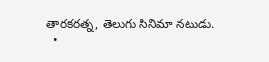తారకరత్న, తెలుగు సినిమా నటుడు.
  •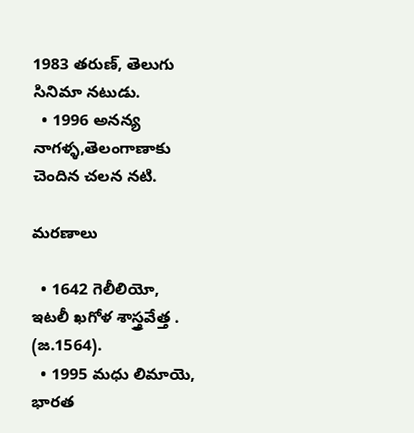1983 తరుణ్, తెలుగు సినిమా నటుడు.
  • 1996 అనన్య నాగళ్ళ,తెలంగాణాకు చెందిన చలన నటి.

మరణాలు

  • 1642 గెలీలియో, ఇటలీ ఖగోళ శాస్త్రవేత్త . (జ.1564).
  • 1995 మధు లిమాయె, భారత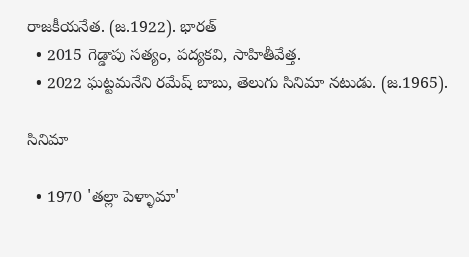రాజకీయనేత. (జ.1922). భారత్
  • 2015 గెడ్డాపు సత్యం, పద్యకవి, సాహితీవేత్త.
  • 2022 ఘట్టమనేని రమేష్ బాబు, తెలుగు సినిమా నటుడు. (జ.1965).

సినిమా

  • 1970 'తల్లా పెళ్ళామా'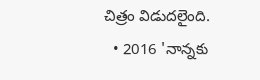చిత్రం విడుదలైంది.
  • 2016 'నాన్నకు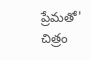ప్రేమతో' చిత్రం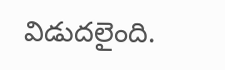విడుదలైంది.